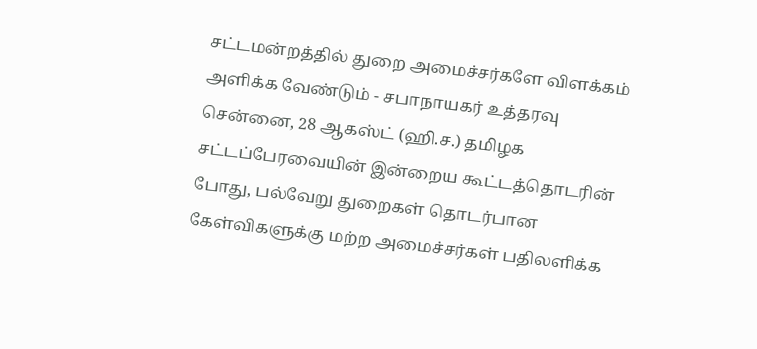சட்டமன்றத்தில் துறை அமைச்சர்களே விளக்கம் அளிக்க வேண்டும் - சபாநாயகர் உத்தரவு
சென்னை, 28 ஆகஸ்ட் (ஹி.ச.) தமிழக சட்டப்பேரவையின் இன்றைய கூட்டத்தொடரின் போது, பல்வேறு துறைகள் தொடர்பான கேள்விகளுக்கு மற்ற அமைச்சர்கள் பதிலளிக்க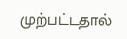முற்பட்டதால்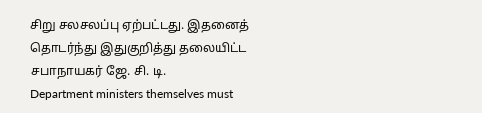சிறு சலசலப்பு ஏற்பட்டது. இதனைத் தொடர்ந்து இதுகுறித்து தலையிட்ட சபாநாயகர் ஜே. சி. டி.
Department ministers themselves must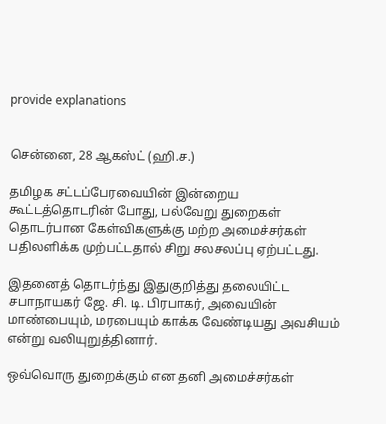provide explanations


சென்னை, 28 ஆகஸ்ட் (ஹி.ச.)

தமிழக சட்டப்பேரவையின் இன்றைய கூட்டத்தொடரின் போது, பல்வேறு துறைகள் தொடர்பான கேள்விகளுக்கு மற்ற அமைச்சர்கள் பதிலளிக்க முற்பட்டதால் சிறு சலசலப்பு ஏற்பட்டது.

இதனைத் தொடர்ந்து இதுகுறித்து தலையிட்ட சபாநாயகர் ஜே. சி. டி. பிரபாகர், அவையின் மாண்பையும், மரபையும் காக்க வேண்டியது அவசியம் என்று வலியுறுத்தினார்.

ஒவ்வொரு துறைக்கும் என தனி அமைச்சர்கள்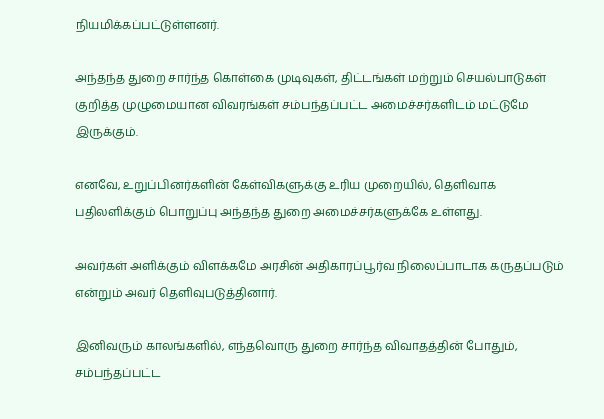நியமிக்கப்பட்டுள்ளனர்.

அந்தந்த துறை சார்ந்த கொள்கை முடிவுகள், திட்டங்கள் மற்றும் செயல்பாடுகள் குறித்த முழுமையான விவரங்கள் சம்பந்தப்பட்ட அமைச்சர்களிடம் மட்டுமே இருக்கும்.

எனவே, உறுப்பினர்களின் கேள்விகளுக்கு உரிய முறையில், தெளிவாக பதிலளிக்கும் பொறுப்பு அந்தந்த துறை அமைச்சர்களுக்கே உள்ளது.

அவர்கள் அளிக்கும் விளக்கமே அரசின் அதிகாரப்பூர்வ நிலைப்பாடாக கருதப்படும் என்றும் அவர் தெளிவுபடுத்தினார்.

இனிவரும் காலங்களில், எந்தவொரு துறை சார்ந்த விவாதத்தின் போதும், சம்பந்தப்பட்ட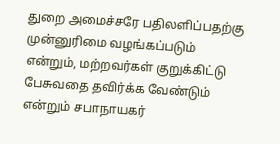துறை அமைச்சரே பதிலளிப்பதற்கு முன்னுரிமை வழங்கப்படும் என்றும், மற்றவர்கள் குறுக்கிட்டு பேசுவதை தவிர்க்க வேண்டும் என்றும் சபாநாயகர்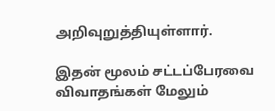அறிவுறுத்தியுள்ளார்.

இதன் மூலம் சட்டப்பேரவை விவாதங்கள் மேலும்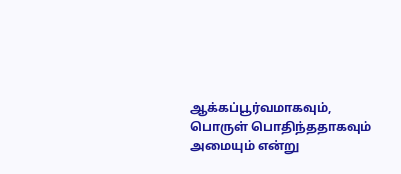ஆக்கப்பூர்வமாகவும், பொருள் பொதிந்ததாகவும் அமையும் என்று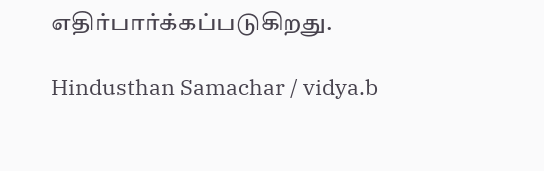எதிர்பார்க்கப்படுகிறது.

Hindusthan Samachar / vidya.b